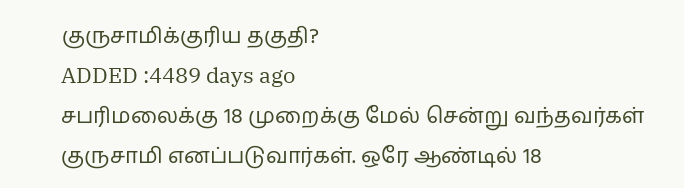குருசாமிக்குரிய தகுதி?
ADDED :4489 days ago
சபரிமலைக்கு 18 முறைக்கு மேல் சென்று வந்தவர்கள் குருசாமி எனப்படுவார்கள். ஒரே ஆண்டில் 18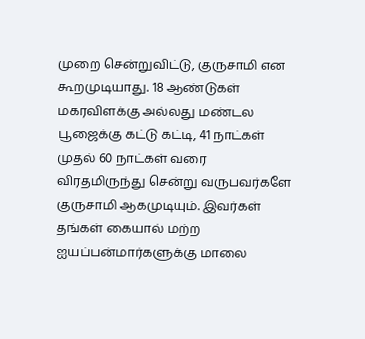முறை சென்றுவிட்டு, குருசாமி என கூறமுடியாது. 18 ஆண்டுகள் மகரவிளக்கு அல்லது மண்டல பூஜைக்கு கட்டு கட்டி, 41 நாட்கள் முதல் 60 நாட்கள் வரை விரதமிருந்து சென்று வருபவர்களே குருசாமி ஆகமுடியும். இவர்கள் தங்கள் கையால் மற்ற ஐயப்பன்மார்களுக்கு மாலை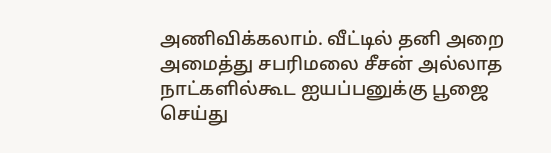அணிவிக்கலாம். வீட்டில் தனி அறை அமைத்து சபரிமலை சீசன் அல்லாத நாட்களில்கூட ஐயப்பனுக்கு பூஜை செய்து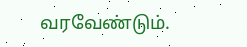வரவேண்டும்.